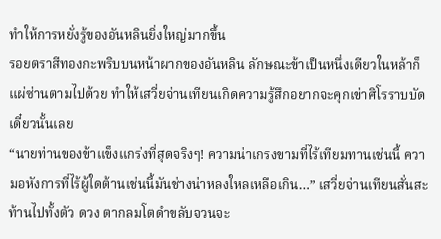ทำให้การหยั่งรู้ของอันหลินยิ่งใหญ่มากขึ้น
รอยตราสีทองกะพริบบนหน้าผากของอันหลิน ลักษณะข้าเป็นหนึ่งเดียวในหล้าก็แผ่ซ่านตามไปด้วย ทำให้เสวี่ยจ่านเทียนเกิดความรู้สึกอยากจะคุกเข่าศิโรราบบัดเดี๋ยวนั้นเลย
“นายท่านของข้าแข็งแกร่งที่สุดจริงๆ! ความน่าเกรงขามที่ไร้เทียมทานเช่นนี้ ความอหังการที่ไร้ผู้ใดต้านเช่นนี้มันช่างน่าหลงใหลเหลือเกิน…” เสวี่ยจ่านเทียนสั่นสะท้านไปทั้งตัว ดวง ตากลมโตดำขลับจวนจะ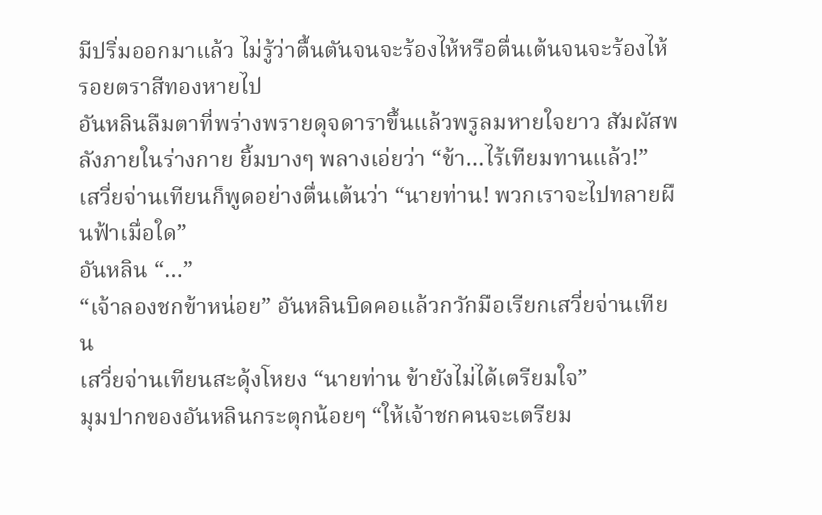มีปริ่มออกมาแล้ว ไม่รู้ว่าตื้นตันจนจะร้องไห้หรือตื่นเต้นจนจะร้องไห้
รอยตราสีทองหายไป
อันหลินลืมตาที่พร่างพรายดุจดาราขึ้นแล้วพรูลมหายใจยาว สัมผัสพลังภายในร่างกาย ยิ้มบางๆ พลางเอ่ยว่า “ข้า…ไร้เทียมทานแล้ว!”
เสวี่ยจ่านเทียนก็พูดอย่างตื่นเต้นว่า “นายท่าน! พวกเราจะไปทลายผืนฟ้าเมื่อใด”
อันหลิน “…”
“เจ้าลองชกข้าหน่อย” อันหลินบิดคอแล้วกวักมือเรียกเสวี่ยจ่านเทียน
เสวี่ยจ่านเทียนสะดุ้งโหยง “นายท่าน ข้ายังไม่ได้เตรียมใจ”
มุมปากของอันหลินกระตุกน้อยๆ “ให้เจ้าชกคนจะเตรียม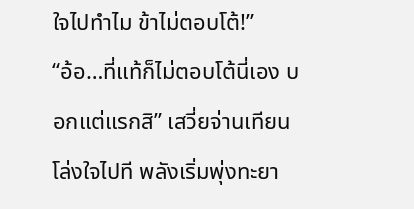ใจไปทำไม ข้าไม่ตอบโต้!”
“อ้อ…ที่แท้ก็ไม่ตอบโต้นี่เอง บอกแต่แรกสิ” เสวี่ยจ่านเทียนโล่งใจไปที พลังเริ่มพุ่งทะยา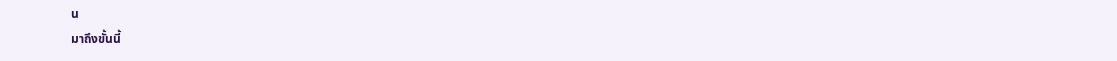น
มาถึงขั้นนี้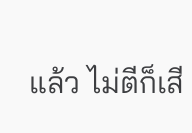แล้ว ไม่ตีก็เสี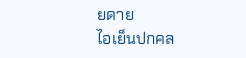ยดาย
ไอเย็นปกคล